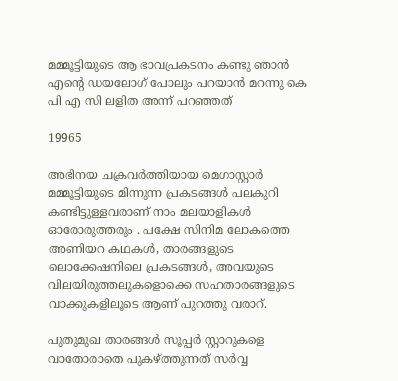മമ്മൂട്ടിയുടെ ആ ഭാവപ്രകടനം കണ്ടു ഞാൻ എന്റെ ഡയലോഗ് പോലും പറയാൻ മറന്നു കെ പി എ സി ലളിത അന്ന് പറഞ്ഞത്

19965

അഭിനയ ചക്രവർത്തിയായ മെഗാസ്റ്റാർ മമ്മൂട്ടിയുടെ മിന്നുന്ന പ്രകടങ്ങൾ പലകുറി കണ്ടിട്ടുള്ളവരാണ് നാം മലയാളികൾ ഓരോരുത്തരും . പക്ഷേ സിനിമ ലോകത്തെ അണിയറ കഥകൾ, താരങ്ങളുടെ ലൊക്കേഷനിലെ പ്രകടങ്ങൾ, അവയുടെ വിലയിരുത്തലുകളൊക്കെ സഹതാരങ്ങളുടെ വാക്കുകളിലൂടെ ആണ് പുറത്തു വരാറ്.

പുതുമുഖ താരങ്ങൾ സൂപ്പർ സ്റ്റാറുകളെ വാതോരാതെ പുകഴ്ത്തുന്നത് സർവ്വ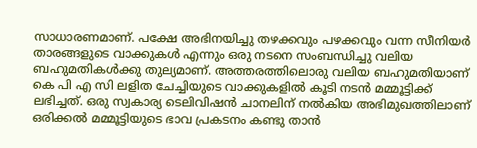സാധാരണമാണ്. പക്ഷേ അഭിനയിച്ചു തഴക്കവും പഴക്കവും വന്ന സീനിയർ താരങ്ങളുടെ വാക്കുകൾ എന്നും ഒരു നടനെ സംബന്ധിച്ചു വലിയ ബഹുമതികൾക്കു തുല്യമാണ്. അത്തരത്തിലൊരു വലിയ ബഹുമതിയാണ് കെ പി എ സി ലളിത ചേച്ചിയുടെ വാക്കുകളിൽ കൂടി നടൻ മമ്മൂട്ടിക്ക് ലഭിച്ചത്. ഒരു സ്വകാര്യ ടെലിവിഷൻ ചാനലിന് നൽകിയ അഭിമുഖത്തിലാണ് ഒരിക്കൽ മമ്മൂട്ടിയുടെ ഭാവ പ്രകടനം കണ്ടു താൻ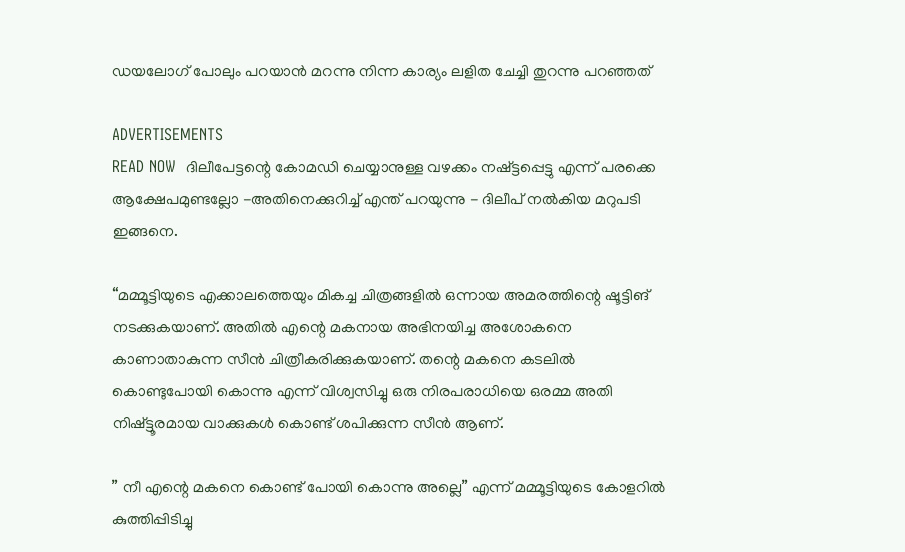ഡയലോഗ് പോലും പറയാൻ മറന്നു നിന്ന കാര്യം ലളിത ചേച്ചി തുറന്നു പറഞ്ഞത്

ADVERTISEMENTS
READ NOW  ദിലീപേട്ടന്റെ കോമഡി ചെയ്യാനുള്ള വഴക്കം നഷ്ട്ടപ്പെട്ടു എന്ന് പരക്കെ ആക്ഷേപമുണ്ടല്ലോ -അതിനെക്കുറിച്ച് എന്ത് പറയുന്നു - ദിലീപ് നൽകിയ മറുപടി ഇങ്ങനെ.

“മമ്മൂട്ടിയുടെ എക്കാലത്തെയും മികച്ച ചിത്രങ്ങളിൽ ഒന്നായ അമരത്തിന്റെ ഷൂട്ടിങ് നടക്കുകയാണ്. അതിൽ എന്റെ മകനായ അഭിനയിച്ച അശോകനെ കാണാതാകുന്ന സീൻ ചിത്രീകരിക്കുകയാണ്. തന്റെ മകനെ കടലിൽ കൊണ്ടുപോയി കൊന്നു എന്ന് വിശ്വസിച്ചു ഒരു നിരപരാധിയെ ഒരമ്മ അതി നിഷ്ട്ടൂരമായ വാക്കുകൾ കൊണ്ട് ശപിക്കുന്ന സീൻ ആണ്.

” നീ എന്റെ മകനെ കൊണ്ട് പോയി കൊന്നു അല്ലെ” എന്ന് മമ്മൂട്ടിയുടെ കോളറിൽ കുത്തിപ്പിടിച്ചു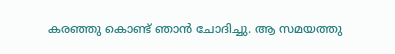കരഞ്ഞു കൊണ്ട് ഞാൻ ചോദിച്ചു. ആ സമയത്തു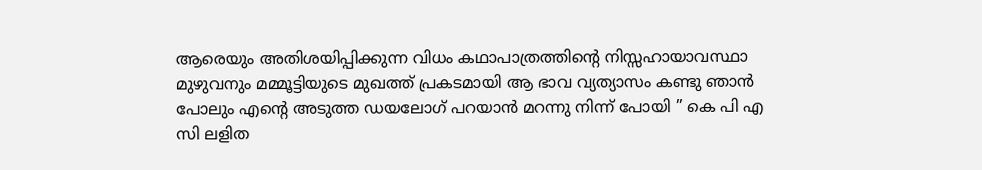ആരെയും അതിശയിപ്പിക്കുന്ന വിധം കഥാപാത്രത്തിന്റെ നിസ്സഹായാവസ്ഥാ മുഴുവനും മമ്മൂട്ടിയുടെ മുഖത്ത് പ്രകടമായി ആ ഭാവ വ്യത്യാസം കണ്ടു ഞാൻ പോലും എന്റെ അടുത്ത ഡയലോഗ് പറയാൻ മറന്നു നിന്ന് പോയി ” കെ പി എ സി ലളിത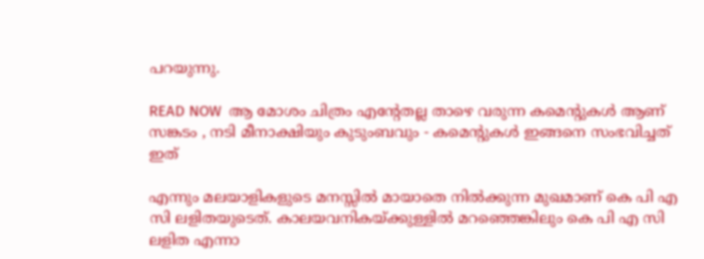പറയുന്നു.

READ NOW  ആ മോശം ചിത്രം എന്റേതല്ല താഴെ വരുന്ന കമെന്റുകൾ ആണ് സങ്കടം , നടി മീനാക്ഷിയും കുടുംബവും - കമെന്റുകൾ ഇങ്ങനെ സംഭവിച്ചത് ഇത്

എന്നും മലയാളികളുടെ മനസ്സില്‍ മായാതെ നില്‍ക്കുന്ന മുഖമാണ് കെ പി എ സി ലളിതയുടെത്. കാലയവനികയ്ക്കുള്ളില്‍ മറഞ്ഞെങ്കിലും കെ പി എ സി ലളിത എന്നാ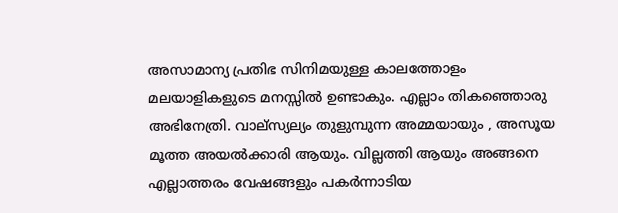അസാമാന്യ പ്രതിഭ സിനിമയുള്ള കാലത്തോളം മലയാളികളുടെ മനസ്സില്‍ ഉണ്ടാകും. എല്ലാം തികഞ്ഞൊരു അഭിനേത്രി. വാല്സ്യല്യം തുളുമ്പുന്ന അമ്മയായും , അസൂയ മൂത്ത അയല്‍ക്കാരി ആയും. വില്ലത്തി ആയും അങ്ങനെ എല്ലാത്തരം വേഷങ്ങളും പകര്‍ന്നാടിയ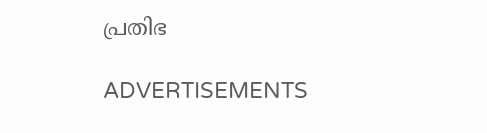പ്രതിഭ

ADVERTISEMENTS